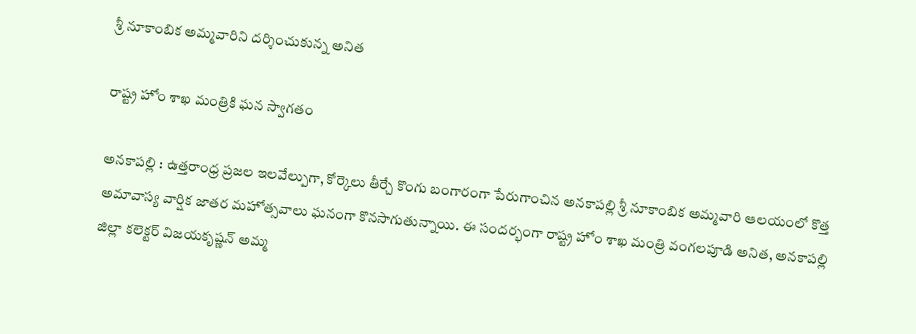శ్రీ నూకాంబిక అమ్మవారిని దర్శించుకున్న అనిత

రాష్ట్ర హోం శాఖ మంత్రికి ఘ‌న స్వాగ‌తం

అనకాపల్లి : ఉత్తరాంధ్ర ప్రజల ఇలవేల్పుగా, కోర్కెలు తీర్చే కొంగు బంగారంగా పేరుగాంచిన అనకాపల్లి శ్రీ నూకాంబిక అమ్మవారి ఆలయంలో కొత్త అమావాస్య వార్షిక జాతర మహోత్సవాలు ఘనంగా కొనసాగుతున్నాయి. ఈ సందర్భంగా రాష్ట్ర హోం శాఖ మంత్రి వంగ‌ల‌పూడి అనిత, అనకాపల్లి జిల్లా కలెక్టర్ విజయకృష్ణన్ అమ్మ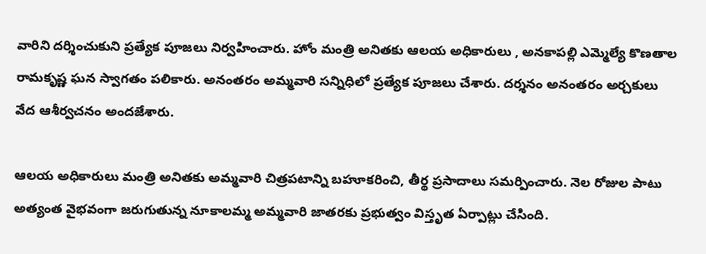వారిని దర్శించుకుని ప్రత్యేక పూజలు నిర్వహించారు. హోం మంత్రి అనితకు ఆలయ అధికారులు , అనకాపల్లి ఎమ్మెల్యే కొణతాల రామకృష్ణ ఘన స్వాగతం పలికారు. అనంతరం అమ్మవారి సన్నిధిలో ప్రత్యేక పూజలు చేశారు. దర్శనం అనంతరం అర్చకులు వేద ఆశీర్వచనం అందజేశారు.

ఆలయ అధికారులు మంత్రి అనితకు అమ్మవారి చిత్రపటాన్ని బహూకరించి, తీర్థ ప్రసాదాలు సమర్పించారు. నెల రోజుల పాటు అత్యంత వైభవంగా జరుగుతున్న నూకాలమ్మ అమ్మవారి జాతరకు ప్రభుత్వం విస్తృత ఏర్పాట్లు చేసింది.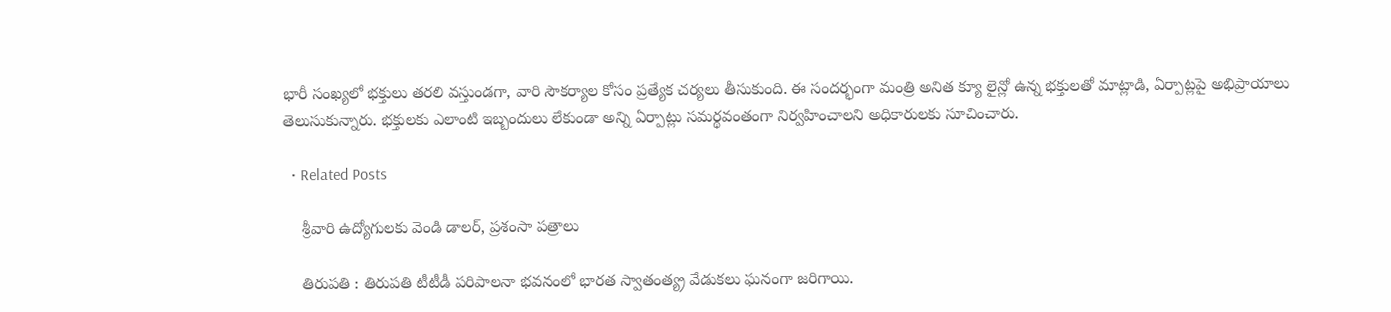భారీ సంఖ్యలో భక్తులు తరలి వస్తుండగా, వారి సౌకర్యాల కోసం ప్రత్యేక చర్యలు తీసుకుంది. ఈ సందర్భంగా మంత్రి అనిత క్యూ లైన్లో ఉన్న భక్తులతో మాట్లాడి, ఏర్పాట్లపై అభిప్రాయాలు తెలుసుకున్నారు. భక్తులకు ఎలాంటి ఇబ్బందులు లేకుండా అన్ని ఏర్పాట్లు సమర్థవంతంగా నిర్వహించాలని అధికారులకు సూచించారు.

  • Related Posts

    శ్రీ‌వారి ఉద్యోగులకు వెండి డాలర్‌, ప్రశంసా పత్రాలు

    తిరుపతి : తిరుపతి టీటీడీ పరిపాలనా భవనంలో భారత స్వాతంత్య్ర వేడుకలు ఘనంగా జరిగాయి.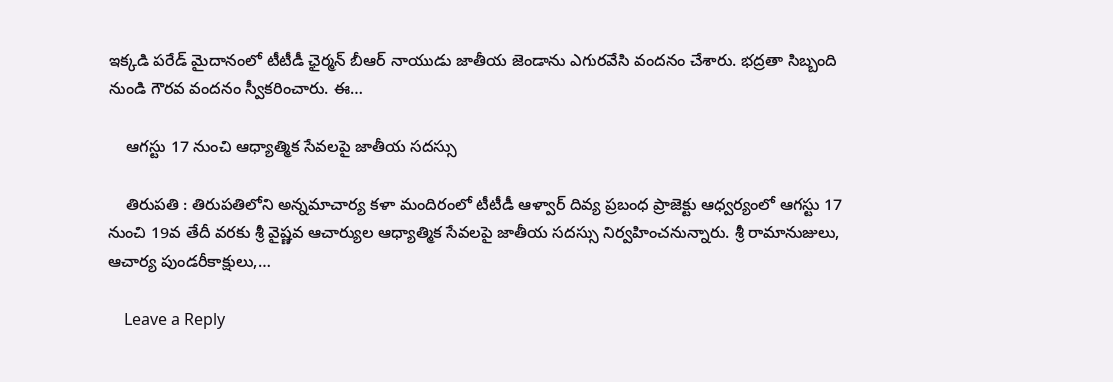ఇక్కడి పరేడ్‌ మైదానంలో టీటీడీ ఛైర్మ‌న్ బీఆర్ నాయుడు జాతీయ జెండాను ఎగురవేసి వందనం చేశారు. భద్రతా సిబ్బంది నుండి గౌరవ వందనం స్వీకరించారు. ఈ…

    ఆగ‌స్టు 17 నుంచి ఆధ్యాత్మిక సేవ‌ల‌పై జాతీయ స‌ద‌స్సు

    తిరుపతి : తిరుపతిలోని అన్నమాచార్య కళా మందిరంలో టీటీడీ ఆళ్వార్ దివ్య ప్రబంధ ప్రాజెక్టు ఆధ్వర్యంలో ఆగస్టు 17 నుంచి 19వ తేదీ వరకు శ్రీ వైష్ణవ ఆచార్యుల ఆధ్యాత్మిక సేవలపై జాతీయ సదస్సు నిర్వహించనున్నారు. శ్రీ రామానుజులు, ఆచార్య పుండరీకాక్షులు,…

    Leave a Reply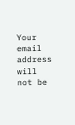Your email address will not be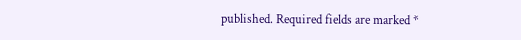published. Required fields are marked *